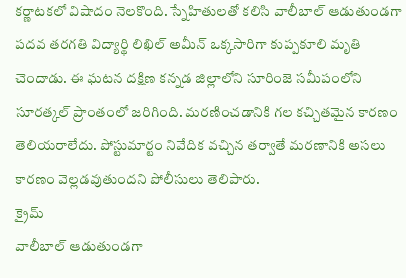కర్ణాటకలో విషాదం నెలకొంది. స్నేహితులతో కలిసి వాలీబాల్ ఆడుతుండగా పదవ తరగతి విద్యార్థి లిఖిల్ అమీన్ ఒక్కసారిగా కుప్పకూలి మృతి చెందాడు. ఈ ఘటన దక్షిణ కన్నడ జిల్లాలోని సూరింజె సమీపంలోని సూరత్కల్ ప్రాంతంలో జరిగింది. మరణించడానికి గల కచ్చితమైన కారణం తెలియరాలేదు. పోస్టుమార్టం నివేదిక వచ్చిన తర్వాతే మరణానికి అసలు కారణం వెల్లడవుతుందని పోలీసులు తెలిపారు.
క్రైమ్
వాలీబాల్ ఆడుతుండగా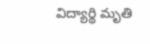విద్యార్థి మృతి